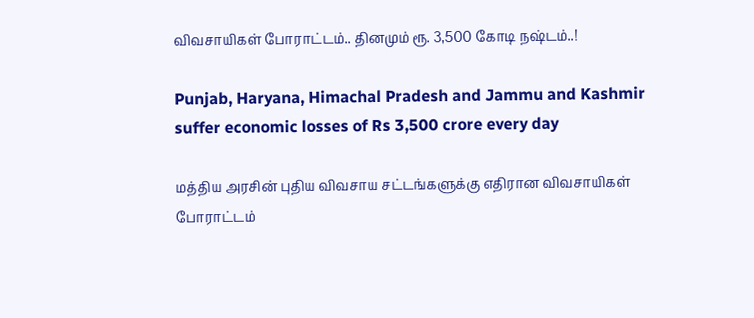விவசாயிகள் போராட்டம்.. தினமும் ரூ. 3,500 கோடி நஷ்டம்..!

Punjab, Haryana, Himachal Pradesh and Jammu and Kashmir suffer economic losses of Rs 3,500 crore every day

மத்திய அரசின் புதிய விவசாய சட்டங்களுக்கு எதிரான விவசாயிகள் போராட்டம்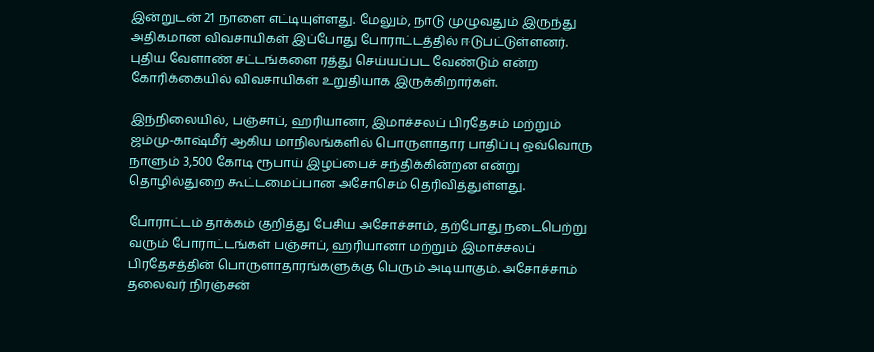இன்றுடன் 21 நாளை எட்டியுள்ளது. மேலும், நாடு முழுவதும் இருந்து அதிகமான விவசாயிகள் இப்போது போராட்டத்தில் ஈடுபட்டுள்ளனர். புதிய வேளாண் சட்டங்களை ரத்து செய்யப்பட வேண்டும் என்ற கோரிக்கையில் விவசாயிகள் உறுதியாக இருக்கிறார்கள்.

இந்நிலையில், பஞ்சாப், ஹரியானா, இமாச்சலப் பிரதேசம் மற்றும் ஜம்மு-காஷ்மீர் ஆகிய மாநிலங்களில் பொருளாதார பாதிப்பு ஒவ்வொரு நாளும் 3,500 கோடி ரூபாய் இழப்பைச் சந்திக்கின்றன என்று தொழில்துறை கூட்டமைப்பான அசோசெம் தெரிவித்துள்ளது.

போராட்டம் தாக்கம் குறித்து பேசிய அசோச்சாம், தற்போது நடைபெற்று வரும் போராட்டங்கள் பஞ்சாப், ஹரியானா மற்றும் இமாச்சலப் பிரதேசத்தின் பொருளாதாரங்களுக்கு பெரும் அடியாகும். அசோச்சாம் தலைவர் நிரஞ்சன்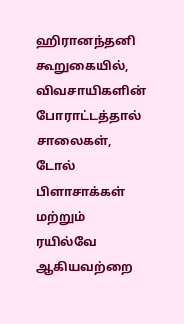ஹிரானந்தனி கூறுகையில், விவசாயிகளின் போராட்டத்தால்  சாலைகள், டோல் பிளாசாக்கள் மற்றும் ரயில்வே ஆகியவற்றை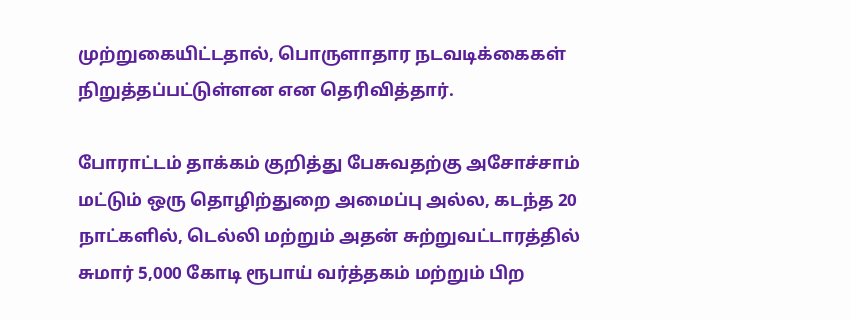முற்றுகையிட்டதால், பொருளாதார நடவடிக்கைகள் நிறுத்தப்பட்டுள்ளன என தெரிவித்தார்.

போராட்டம் தாக்கம் குறித்து பேசுவதற்கு அசோச்சாம் மட்டும் ஒரு தொழிற்துறை அமைப்பு அல்ல, கடந்த 20 நாட்களில், டெல்லி மற்றும் அதன் சுற்றுவட்டாரத்தில் சுமார் 5,000 கோடி ரூபாய் வர்த்தகம் மற்றும் பிற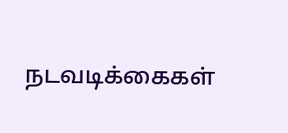நடவடிக்கைகள்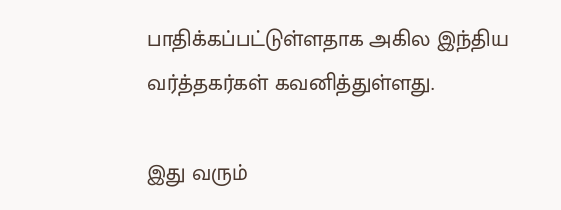பாதிக்கப்பட்டுள்ளதாக அகில இந்திய வர்த்தகர்கள் கவனித்துள்ளது.

இது வரும்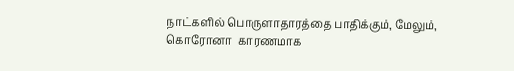நாட்களில் பொருளாதாரத்தை பாதிக்கும், மேலும், கொரோனா  காரணமாக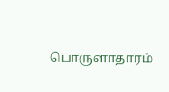பொருளாதாரம்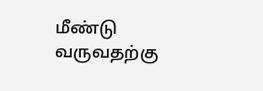மீண்டு வருவதற்கு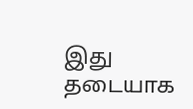இது தடையாக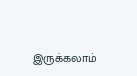இருக்கலாம்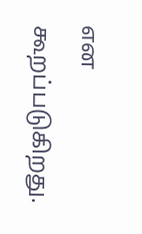என கூறப்படுகிறது.